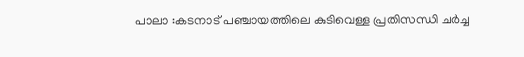പാലാ :കടനാട് പഞ്ചായത്തിലെ കുടിവെള്ള പ്രതിസന്ധി ചർച്ച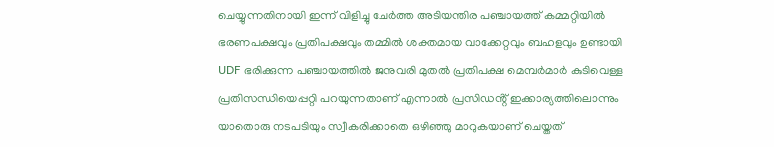ചെയ്യുന്നതിനായി ഇന്ന് വിളിച്ചു ചേർത്ത അടിയന്തിര പഞ്ചായത്ത് കമ്മറ്റിയിൽ ഭരണപക്ഷവും പ്രതിപക്ഷവും തമ്മിൽ ശക്തമായ വാക്കേറ്റവും ബഹളവും ഉണ്ടായി UDF ഭരിക്കുന്ന പഞ്ചായത്തിൽ ജനുവരി മുതൽ പ്രതിപക്ഷ മെമ്പർമാർ കുടിവെള്ള പ്രതിസന്ധിയെപ്പറ്റി പറയുന്നതാണ് എന്നാൽ പ്രസിഡൻ്റ് ഇക്കാര്യത്തിലൊന്നും യാതൊരു നടപടിയും സ്വീകരിക്കാതെ ഒഴിഞ്ഞു മാറുകയാണ് ചെയ്തത്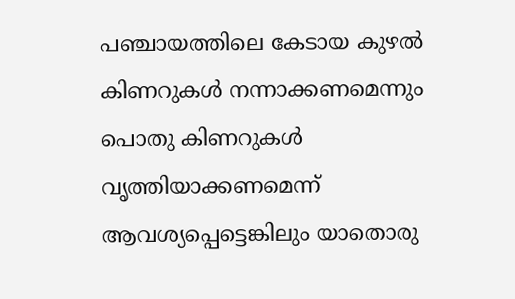പഞ്ചായത്തിലെ കേടായ കുഴൽ കിണറുകൾ നന്നാക്കണമെന്നും പൊതു കിണറുകൾ വൃത്തിയാക്കണമെന്ന് ആവശ്യപ്പെട്ടെങ്കിലും യാതൊരു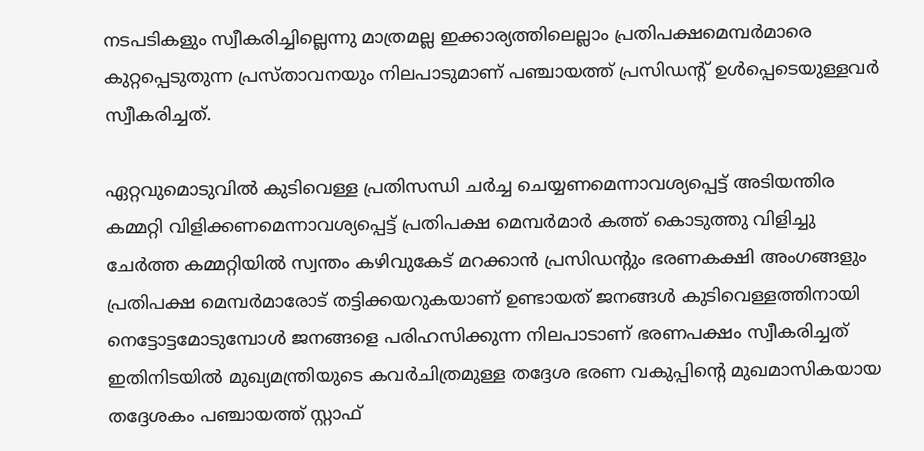നടപടികളും സ്വീകരിച്ചില്ലെന്നു മാത്രമല്ല ഇക്കാര്യത്തിലെല്ലാം പ്രതിപക്ഷമെമ്പർമാരെ കുറ്റപ്പെടുതുന്ന പ്രസ്താവനയും നിലപാടുമാണ് പഞ്ചായത്ത് പ്രസിഡൻ്റ് ഉൾപ്പെടെയുള്ളവർ സ്വീകരിച്ചത്.

ഏറ്റവുമൊടുവിൽ കുടിവെള്ള പ്രതിസന്ധി ചർച്ച ചെയ്യണമെന്നാവശ്യപ്പെട്ട് അടിയന്തിര കമ്മറ്റി വിളിക്കണമെന്നാവശ്യപ്പെട്ട് പ്രതിപക്ഷ മെമ്പർമാർ കത്ത് കൊടുത്തു വിളിച്ചു ചേർത്ത കമ്മറ്റിയിൽ സ്വന്തം കഴിവുകേട് മറക്കാൻ പ്രസിഡൻ്റും ഭരണകക്ഷി അംഗങ്ങളും പ്രതിപക്ഷ മെമ്പർമാരോട് തട്ടിക്കയറുകയാണ് ഉണ്ടായത് ജനങ്ങൾ കുടിവെള്ളത്തിനായി നെട്ടോട്ടമോടുമ്പോൾ ജനങ്ങളെ പരിഹസിക്കുന്ന നിലപാടാണ് ഭരണപക്ഷം സ്വീകരിച്ചത് ഇതിനിടയിൽ മുഖ്യമന്ത്രിയുടെ കവർചിത്രമുള്ള തദ്ദേശ ഭരണ വകുപ്പിൻ്റെ മുഖമാസികയായ തദ്ദേശകം പഞ്ചായത്ത് സ്റ്റാഫ്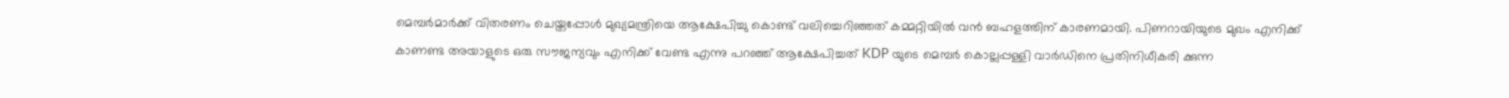മെമ്പർമാർക്ക് വിതരണം ചെയ്തപ്പോൾ മുഖ്യമന്ത്രിയെ ആക്ഷേപിച്ചു കൊണ്ട് വലിച്ചെറിഞ്ഞത് കമ്മറ്റിയിൽ വൻ ബഹളത്തിന് കാരണമായി. പിണറായിയുടെ മുഖം എനിക്ക് കാണണ്ട അയാളുടെ ഒരു സൗജന്യവും എനിക്ക് വേണ്ട എന്നു പറഞ്ഞ് ആക്ഷേപിച്ചത് KDP യുടെ മെമ്പർ കൊല്ലപ്പള്ളി വാർഡിനെ പ്രതിനിധീകരി ക്കുന്ന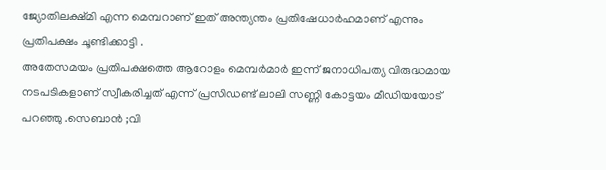ജ്യോതിലക്ഷ്മി എന്ന മെമ്പറാണ് ഇത് അന്ത്യന്തം പ്രതിഷേധാർഹമാണ് എന്നും പ്രതിപക്ഷം ചൂണ്ടിക്കാട്ടി .
അതേസമയം പ്രതിപക്ഷത്തെ ആറോളം മെമ്പർമാർ ഇന്ന് ജനാധിപത്യ വിരുദ്ധമായ നടപടികളാണ് സ്വീകരിച്ചത് എന്ന് പ്രസിഡണ്ട് ലാലി സണ്ണി കോട്ടയം മീഡിയയോട് പറഞ്ഞു .സെബാൻ ;വി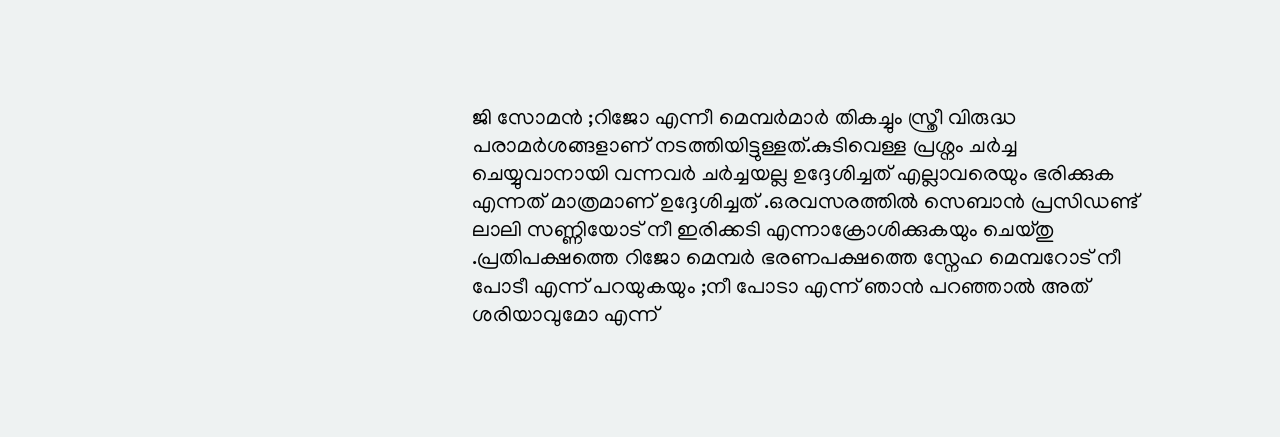ജി സോമൻ ;റിജോ എന്നീ മെമ്പർമാർ തികച്ചും സ്ത്രീ വിരുദ്ധ പരാമർശങ്ങളാണ് നടത്തിയിട്ടുള്ളത്.കുടിവെള്ള പ്രശ്നം ചർച്ച ചെയ്യുവാനായി വന്നവർ ചർച്ചയല്ല ഉദ്ദേശിച്ചത് എല്ലാവരെയും ഭരിക്കുക എന്നത് മാത്രമാണ് ഉദ്ദേശിച്ചത് .ഒരവസരത്തിൽ സെബാൻ പ്രസിഡണ്ട് ലാലി സണ്ണിയോട് നീ ഇരിക്കടി എന്നാക്രോശിക്കുകയും ചെയ്തു .പ്രതിപക്ഷത്തെ റിജോ മെമ്പർ ഭരണപക്ഷത്തെ സ്നേഹ മെമ്പറോട് നീ പോടീ എന്ന് പറയുകയും ;നീ പോടാ എന്ന് ഞാൻ പറഞ്ഞാൽ അത് ശരിയാവുമോ എന്ന്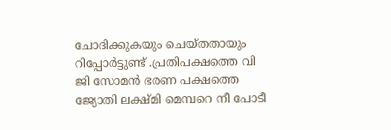ചോദിക്കുകയും ചെയ്തതായും റിപ്പോർട്ടുണ്ട് .പ്രതിപക്ഷത്തെ വി ജി സോമൻ ഭരണ പക്ഷത്തെ ജ്യോതി ലക്ഷ്മി മെമ്പറെ നീ പോടീ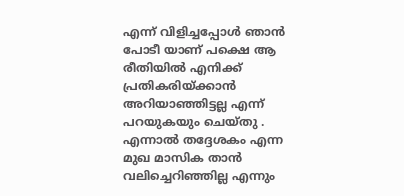എന്ന് വിളിച്ചപ്പോൾ ഞാൻ പോടീ യാണ് പക്ഷെ ആ രീതിയിൽ എനിക്ക് പ്രതികരിയ്ക്കാൻ അറിയാഞ്ഞിട്ടല്ല എന്ന് പറയുകയും ചെയ്തു .
എന്നാൽ തദ്ദേശകം എന്ന മുഖ മാസിക താൻ വലിച്ചെറിഞ്ഞില്ല എന്നും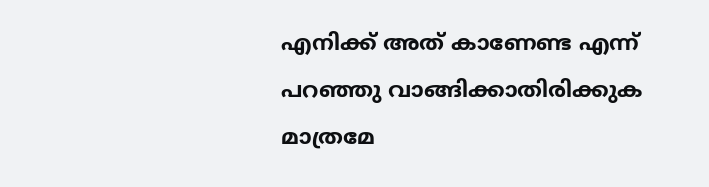എനിക്ക് അത് കാണേണ്ട എന്ന് പറഞ്ഞു വാങ്ങിക്കാതിരിക്കുക മാത്രമേ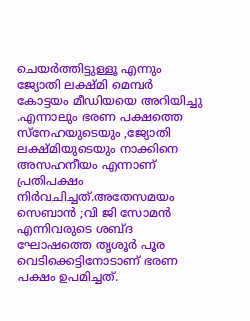ചെയർത്തിട്ടുള്ളൂ എന്നും ജ്യോതി ലക്ഷ്മി മെമ്പർ കോട്ടയം മീഡിയയെ അറിയിച്ചു .എന്നാലും ഭരണ പക്ഷത്തെ സ്നേഹയുടെയും ,ജ്യോതി ലക്ഷ്മിയുടെയും നാക്കിനെ അസഹനീയം എന്നാണ് പ്രതിപക്ഷം നിർവചിച്ചത്.അതേസമയം സെബാൻ ;വി ജി സോമൻ എന്നിവരുടെ ശബ്ദ ഘോഷത്തെ തൃശൂർ പൂര വെടിക്കെട്ടിനോടാണ് ഭരണ പക്ഷം ഉപമിച്ചത്.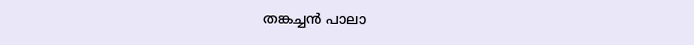തങ്കച്ചൻ പാലാ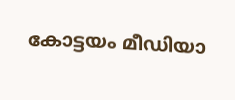കോട്ടയം മീഡിയാ